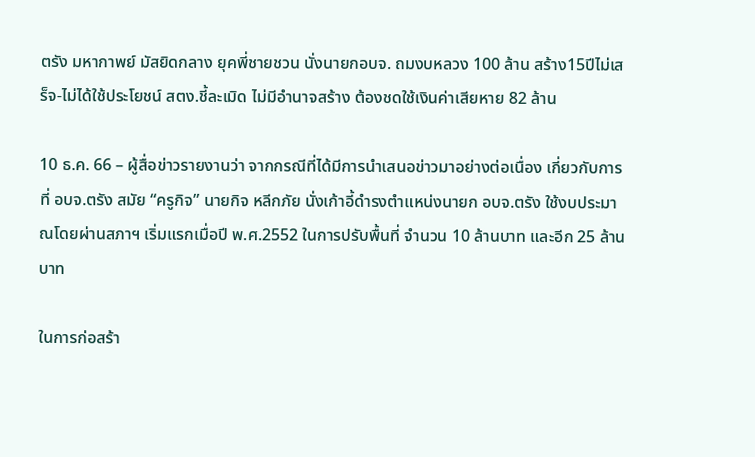ตรัง มหากาพย์ มัสยิดกลาง ยุคพี่ชายชวน นั่งนายกอบจ. ถมงบหลวง 100 ล้าน สร้าง15ปีไม่เสร็จ-ไม่ได้ใช้ประโยชน์ สตง.ชี้ละเมิด ไม่มีอำนาจสร้าง ต้องชดใช้เงินค่าเสียหาย 82 ล้าน

10 ธ.ค. 66 – ผู้สื่อข่าวรายงานว่า จากกรณีที่ได้มีการนำเสนอข่าวมาอย่างต่อเนื่อง เกี่ยวกับการที่ อบจ.ตรัง สมัย “ครูกิจ” นายกิจ หลีกภัย นั่งเก้าอี้ดำรงตำแหน่งนายก อบจ.ตรัง ใช้งบประมาณโดยผ่านสภาฯ เริ่มแรกเมื่อปี พ.ศ.2552 ในการปรับพื้นที่ จำนวน 10 ล้านบาท และอีก 25 ล้านบาท

ในการก่อสร้า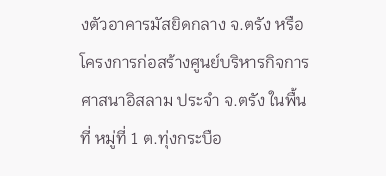งตัวอาคารมัสยิดกลาง จ.ตรัง หรือโครงการก่อสร้างศูนย์บริหารกิจการศาสนาอิสลาม ประจำ จ.ตรัง ในพื้นที่ หมู่ที่ 1 ต.ทุ่งกระบือ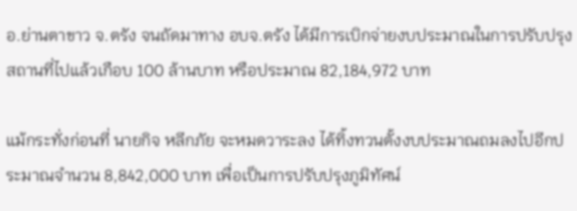อ.ย่านตาขาว จ.ตรัง จนถัดมาทาง อบจ.ตรัง ได้มีการเบิกจ่ายงบประมาณในการปรับปรุงสถานที่ไปแล้วเกือบ 100 ล้านบาท หรือประมาณ 82,184,972 บาท

แม้กระทั่งก่อนที่ นายกิจ หลีกภัย จะหมดวาระลง ได้ทิ้งทวนตั้งงบประมาณถมลงไปอีกประมาณจำนวน 8,842,000 บาท เพื่อเป็นการปรับปรุงภูมิทัศน์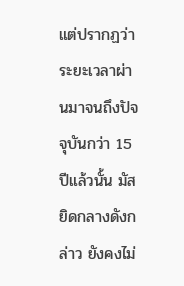แต่ปรากฏว่า ระยะเวลาผ่านมาจนถึงปัจจุบันกว่า 15 ปีแล้วนั้น มัสยิดกลางดังกล่าว ยังคงไม่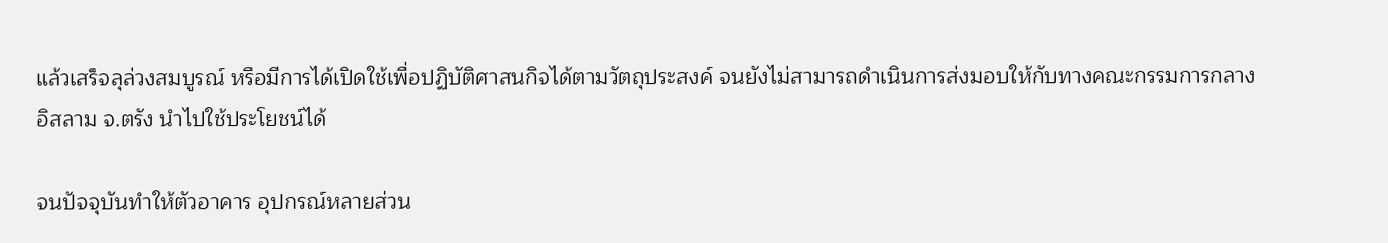แล้วเสร็จลุล่วงสมบูรณ์ หรือมีการได้เปิดใช้เพื่อปฏิบัติศาสนกิจได้ตามวัตถุประสงค์ จนยังไม่สามารถดำเนินการส่งมอบให้กับทางคณะกรรมการกลางอิสลาม จ.ตรัง นำไปใช้ประโยชน์ได้

จนปัจจุบันทำให้ตัวอาคาร อุปกรณ์หลายส่วน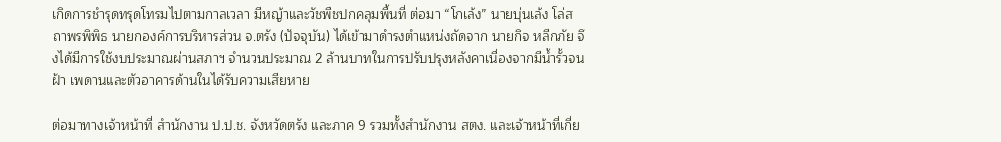เกิดการชำรุดทรุดโทรมไปตามกาลเวลา มีหญ้าและวัชพืชปกคลุมพื้นที่ ต่อมา “โกเล้ง” นายบุ่นเล้ง โล่สถาพรพิพิธ นายกองค์การบริหารส่วน จ.ตรัง (ปัจจุบัน) ได้เข้ามาดำรงตำแหน่งถัดจาก นายกิจ หลีกภัย จึงได้มีการใช้งบประมาณผ่านสภาฯ จำนวนประมาณ 2 ล้านบาทในการปรับปรุงหลังคาเนื่องจากมีน้ำรั้วจนฝ้า เพดานและตัวอาคารด้านในได้รับความเสียหาย

ต่อมาทางเจ้าหน้าที่ สำนักงาน ป.ป.ช. จังหวัดตรัง และภาค 9 รวมทั้งสำนักงาน สตง. และเจ้าหน้าที่เกี่ย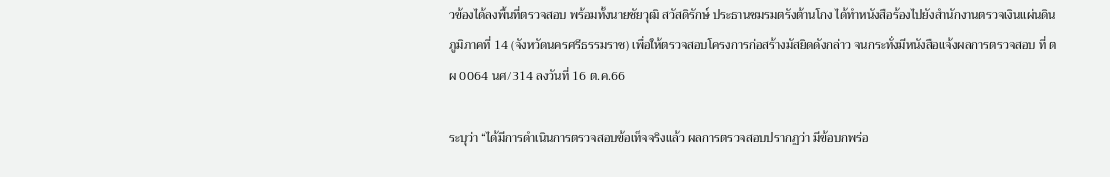วข้องได้ลงพื้นที่ตรวจสอบ พร้อมทั้งนายชัยวุฒิ สวัสดิรักษ์ ประธานชมรมตรังต้านโกง ได้ทำหนังสือร้องไปยังสำนักงานตรวจเงินแผ่นดินภูมิภาคที่ 14 (จังหวัดนครศรีธรรมราช) เพื่อให้ตรวจสอบโครงการก่อสร้างมัสยิดดังกล่าว จนกระทั่งมีหนังสือแจ้งผลการตรวจสอบ ที่ ตผ 0064 นศ/314 ลงวันที่ 16 ต.ค.66

ระบุว่า “ได้มีการดำเนินการตรวจสอบข้อเท็จจริงแล้ว ผลการตรวจสอบปรากฏว่า มีข้อบกพร่อ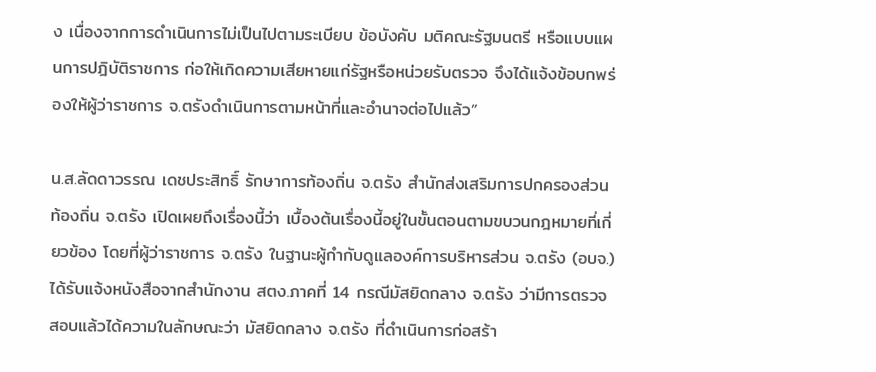ง เนื่องจากการดำเนินการไม่เป็นไปตามระเบียบ ข้อบังคับ มติคณะรัฐมนตรี หรือแบบแผนการปฎิบัติราชการ ก่อให้เกิดความเสียหายแก่รัฐหรือหน่วยรับตรวจ จึงได้แจ้งข้อบกพร่องให้ผู้ว่าราชการ จ.ตรังดำเนินการตามหน้าที่และอำนาจต่อไปแล้ว”

น.ส.ลัดดาวรรณ เดชประสิทธิ์ รักษาการท้องถิ่น จ.ตรัง สำนักส่งเสริมการปกครองส่วนท้องถิ่น จ.ตรัง เปิดเผยถึงเรื่องนี้ว่า เบื้องต้นเรื่องนี้อยู่ในขั้นตอนตามขบวนกฎหมายที่เกี่ยวข้อง โดยที่ผู้ว่าราชการ จ.ตรัง ในฐานะผู้กำกับดูแลองค์การบริหารส่วน จ.ตรัง (อบจ.) ได้รับแจ้งหนังสือจากสำนักงาน สตง.ภาคที่ 14 กรณีมัสยิดกลาง จ.ตรัง ว่ามีการตรวจสอบแล้วได้ความในลักษณะว่า มัสยิดกลาง จ.ตรัง ที่ดำเนินการก่อสร้า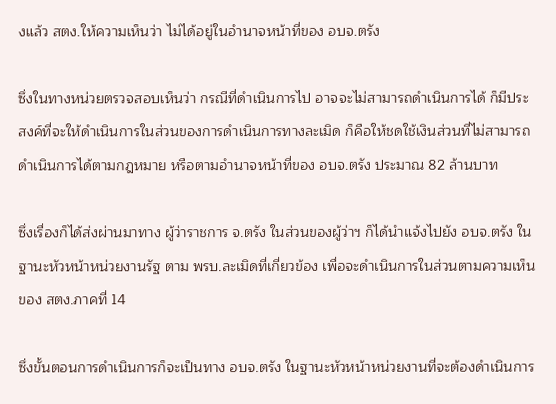งแล้ว สตง.ให้ความเห็นว่า ไม่ได้อยู่ในอำนาจหน้าที่ของ อบจ.ตรัง

ซึ่งในทางหน่วยตรวจสอบเห็นว่า กรณีที่ดำเนินการไป อาจจะไม่สามารถดำเนินการได้ ก็มีประสงค์ที่จะให้ดำเนินการในส่วนของการดำเนินการทางละเมิด ก็คือให้ชดใช้เงินส่วนที่ไม่สามารถดำเนินการได้ตามกฎหมาย หรือตามอำนาจหน้าที่ของ อบจ.ตรัง ประมาณ 82 ล้านบาท

ซึ่งเรื่องก็ได้ส่งผ่านมาทาง ผู้ว่าราชการ จ.ตรัง ในส่วนของผู้ว่าฯ ก็ได้นำแจ้งไปยัง อบจ.ตรัง ในฐานะหัวหน้าหน่วยงานรัฐ ตาม พรบ.ละเมิดที่เกี่ยวข้อง เพื่อจะดำเนินการในส่วนตามความเห็นของ สตง.ภาคที่ 14

ซึ่งขั้นตอนการดำเนินการก็จะเป็นทาง อบจ.ตรัง ในฐานะหัวหน้าหน่วยงานที่จะต้องดำเนินการ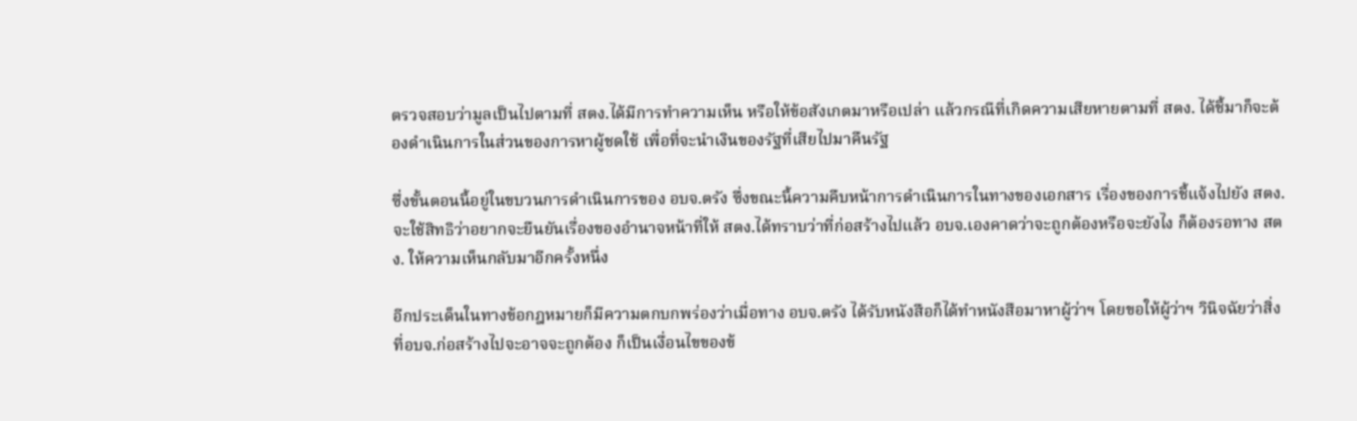ตรวจสอบว่ามูลเป็นไปตามที่ สตง.ได้มีการทำความเห็น หรือให้ข้อสังเกตมาหรือเปล่า แล้วกรณีที่เกิดความเสียหายตามที่ สตง. ได้ชี้มาก็จะต้องดำเนินการในส่วนของการหาผู้ชดใช้ เพื่อที่จะนำเงินของรัฐที่เสียไปมาคืนรัฐ

ซึ่งขั้นตอนนี้อยู่ในขบวนการดำเนินการของ อบจ.ตรัง ซึ่งขณะนี้ความคืบหน้าการดำเนินการในทางของเอกสาร เรื่องของการชี้แจ้งไปยัง สตง. จะใช้สิทธิว่าอยากจะยืนยันเรื่องของอำนาจหน้าที่ให้ สตง.ได้ทราบว่าที่ก่อสร้างไปแล้ว อบจ.เองคาดว่าจะถูกต้องหรือจะยังไง ก็ต้องรอทาง สตง. ให้ความเห็นกลับมาอีกครั้งหนึ่ง

อีกประเด็นในทางข้อกฎหมายก็มีความตกบกพร่องว่าเมื่อทาง อบจ.ตรัง ได้รับหนังสือก็ได้ทำหนังสือมาหาผู้ว่าฯ โดยขอให้ผู้ว่าฯ วินิจฉัยว่าสิ่งที่อบจ.ก่อสร้างไปจะอาจจะถูกต้อง ก็เป็นเงื่อนไขของข้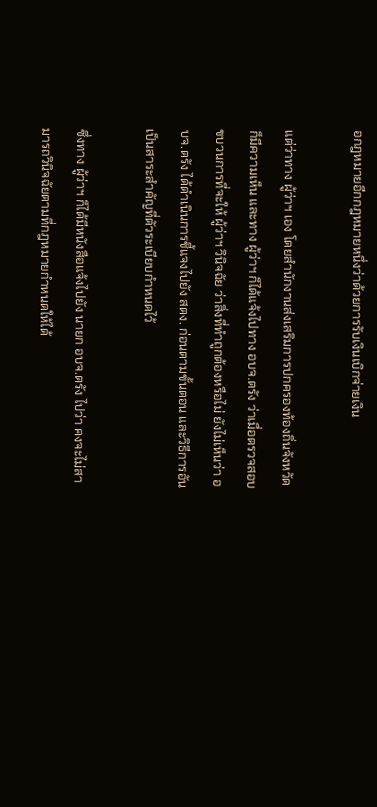อกฎหมายอีกกฎหมายหนึ่งว่าด้วยการรับเงินเบิกจ่ายเงิน

แต่ว่าทาง ผู้ว่าฯ เอง โดยสำนักงานส่งเสริมการปกครองท้องถิ่นจังหวัด ก็มีความเห็น และทาง ผู้ว่าฯ ก็ได้แจ้งไปทาง อบจ.ตรัง ว่าเมื่อตรวจสอบขบวนการที่จะให้ ผู้ว่าฯ วินิจฉัย ว่าสิ่งที่ทำถูกต้องหรือไม่ ยังไม่เห็นว่า อบจ.ตรัง ได้ดำเนินการชี้แจงไปยัง สตง. ก่อนตามขั้นตอน และวิธีการอันเป็นสาระสำคัญที่ตัวระเบียบกำหนดไว้

ซึ่งทาง ผู้ว่าฯ ก็ได้มีหนังสือแจ้งไปยัง นายก อบจ.ตรัง ไปว่า คงจะไม่สามารถวินิจฉัยตามที่กฎหมายกำหนดให้ได้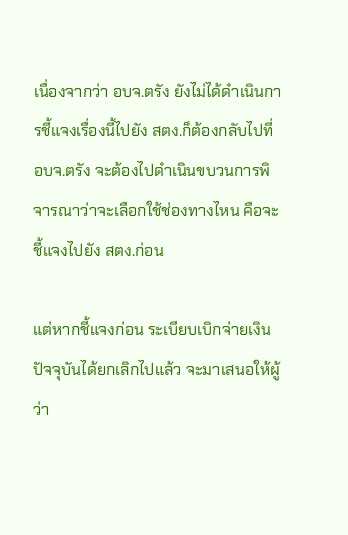เนื่องจากว่า อบจ.ตรัง ยังไม่ได้ดำเนินการชี้แจงเรื่องนี้ไปยัง สตง.ก็ต้องกลับไปที่ อบจ.ตรัง จะต้องไปดำเนินขบวนการพิจารณาว่าจะเลือกใช้ช่องทางไหน คือจะชี้แจงไปยัง สตง.ก่อน

แต่หากชี้แจงก่อน ระเบียบเบิกจ่ายเงินปัจจุบันได้ยกเลิกไปแล้ว จะมาเสนอให้ผู้ว่า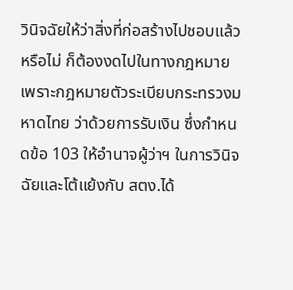วินิจฉัยให้ว่าสิ่งที่ก่อสร้างไปชอบแล้วหรือไม่ ก็ต้องงดไปในทางกฎหมาย เพราะกฎหมายตัวระเบียบกระทรวงมหาดไทย ว่าด้วยการรับเงิน ซึ่งกำหนดข้อ 103 ให้อำนาจผู้ว่าฯ ในการวินิจฉัยและโต้แย้งกับ สตง.ได้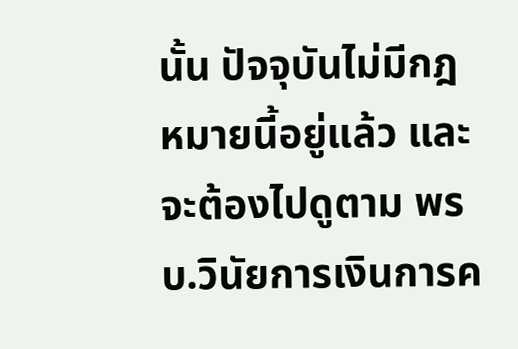นั้น ปัจจุบันไม่มีกฎหมายนี้อยู่แล้ว และจะต้องไปดูตาม พรบ.วินัยการเงินการค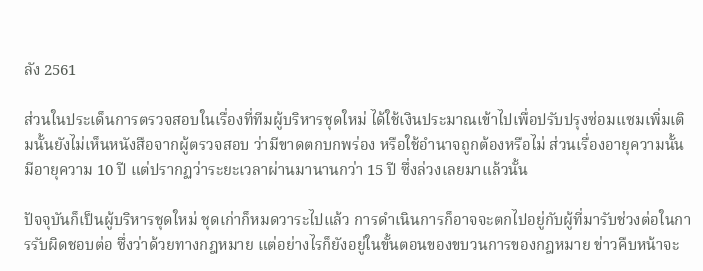ลัง 2561

ส่วนในประเด็นการตรวจสอบในเรื่องที่ทีมผู้บริหารชุดใหม่ ได้ใช้เงินประมาณเข้าไปเพื่อปรับปรุงซ่อมแซมเพิ่มเติมนั้นยังไม่เห็นหนังสือจากผู้ตรวจสอบ ว่ามีขาดตกบกพร่อง หรือใช้อำนาจถูกต้องหรือไม่ ส่วนเรื่องอายุความนั้นมีอายุความ 10 ปี แต่ปรากฏว่าระยะเวลาผ่านมานานกว่า 15 ปี ซึ่งล่วงเลยมาแล้วนั้น

ปัจจุบันก็เป็นผู้บริหารชุดใหม่ ชุดเก่าก็หมดวาระไปแล้ว การดำเนินการก็อาจจะตกไปอยู่กับผู้ที่มารับช่วงต่อในการรับผิดชอบต่อ ซึ่งว่าด้วยทางกฎหมาย แต่อย่างไรก็ยังอยู่ในขั้นตอนของขบวนการของกฎหมาย ข่าวคืบหน้าจะ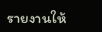รายงานให้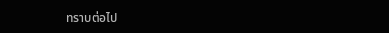ทราบต่อไป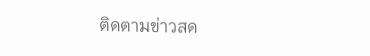ติดตามข่าวสด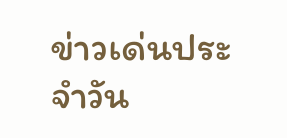ข่าวเด่นประจำวัน